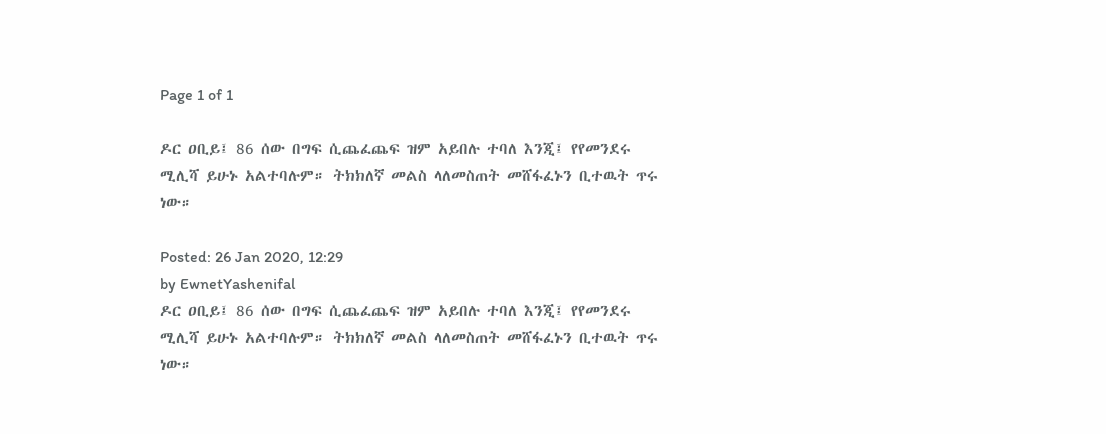Page 1 of 1

ዶር ዐቢይ፤ 86 ሰው በግፍ ሲጨፈጨፍ ዝም አይበሉ ተባለ እንጂ፤ የየመንደሩ ሚሊሻ ይሁኑ አልተባሉም። ትክክለኛ መልስ ላለመስጠት መሸፋፈኑን ቢተዉት ጥሩ ነው።

Posted: 26 Jan 2020, 12:29
by EwnetYashenifal
ዶር ዐቢይ፤ 86 ሰው በግፍ ሲጨፈጨፍ ዝም አይበሉ ተባለ እንጂ፤ የየመንደሩ ሚሊሻ ይሁኑ አልተባሉም። ትክክለኛ መልስ ላለመስጠት መሸፋፈኑን ቢተዉት ጥሩ ነው።